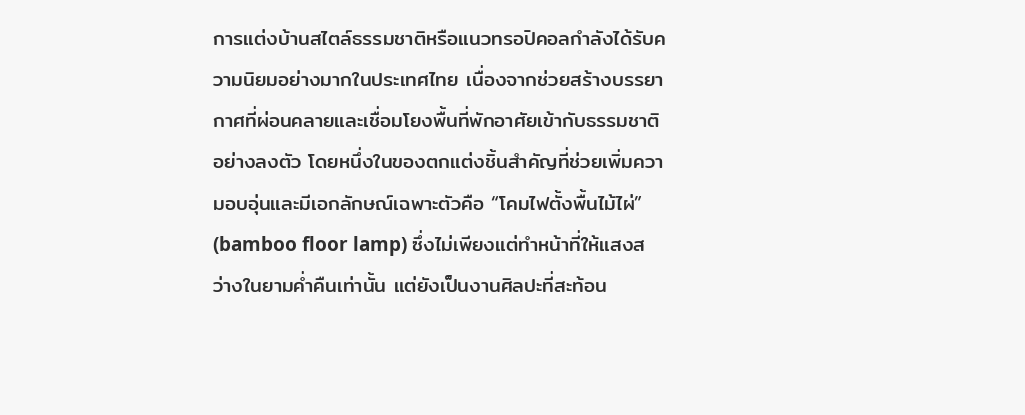การแต่งบ้านสไตล์ธรรมชาติหรือแนวทรอปิคอลกำลังได้รับความนิยมอย่างมากในประเทศไทย เนื่องจากช่วยสร้างบรรยากาศที่ผ่อนคลายและเชื่อมโยงพื้นที่พักอาศัยเข้ากับธรรมชาติอย่างลงตัว โดยหนึ่งในของตกแต่งชิ้นสำคัญที่ช่วยเพิ่มความอบอุ่นและมีเอกลักษณ์เฉพาะตัวคือ “โคมไฟตั้งพื้นไม้ไผ่” (bamboo floor lamp) ซึ่งไม่เพียงแต่ทำหน้าที่ให้แสงสว่างในยามค่ำคืนเท่านั้น แต่ยังเป็นงานศิลปะที่สะท้อน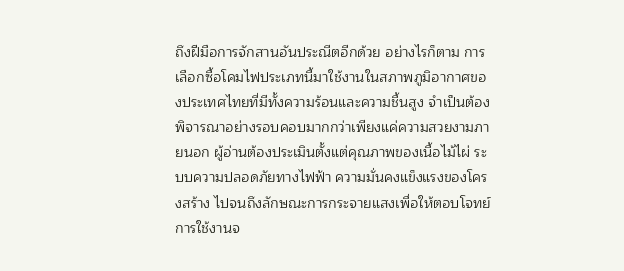ถึงฝีมือการจักสานอันประณีตอีกด้วย อย่างไรก็ตาม การเลือกซื้อโคมไฟประเภทนี้มาใช้งานในสภาพภูมิอากาศของประเทศไทยที่มีทั้งความร้อนและความชื้นสูง จำเป็นต้องพิจารณาอย่างรอบคอบมากกว่าเพียงแค่ความสวยงามภายนอก ผู้อ่านต้องประเมินตั้งแต่คุณภาพของเนื้อไม้ไผ่ ระบบความปลอดภัยทางไฟฟ้า ความมั่นคงแข็งแรงของโครงสร้าง ไปจนถึงลักษณะการกระจายแสงเพื่อให้ตอบโจทย์การใช้งานจ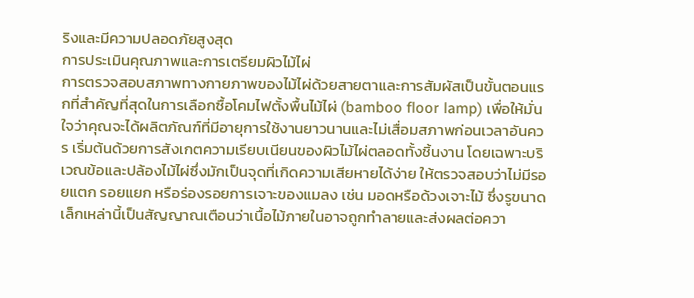ริงและมีความปลอดภัยสูงสุด
การประเมินคุณภาพและการเตรียมผิวไม้ไผ่
การตรวจสอบสภาพทางกายภาพของไม้ไผ่ด้วยสายตาและการสัมผัสเป็นขั้นตอนแรกที่สำคัญที่สุดในการเลือกซื้อโคมไฟตั้งพื้นไม้ไผ่ (bamboo floor lamp) เพื่อให้มั่นใจว่าคุณจะได้ผลิตภัณฑ์ที่มีอายุการใช้งานยาวนานและไม่เสื่อมสภาพก่อนเวลาอันควร เริ่มต้นด้วยการสังเกตความเรียบเนียนของผิวไม้ไผ่ตลอดทั้งชิ้นงาน โดยเฉพาะบริเวณข้อและปล้องไม้ไผ่ซึ่งมักเป็นจุดที่เกิดความเสียหายได้ง่าย ให้ตรวจสอบว่าไม่มีรอยแตก รอยแยก หรือร่องรอยการเจาะของแมลง เช่น มอดหรือด้วงเจาะไม้ ซึ่งรูขนาดเล็กเหล่านี้เป็นสัญญาณเตือนว่าเนื้อไม้ภายในอาจถูกทำลายและส่งผลต่อควา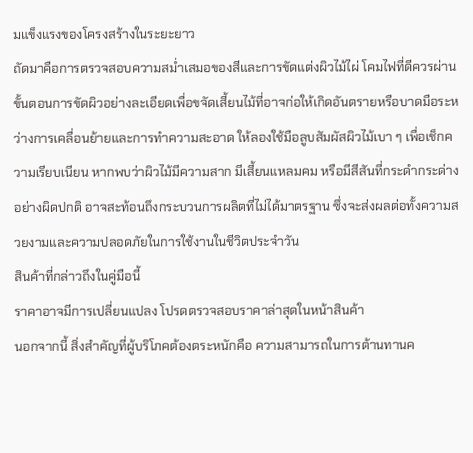มแข็งแรงของโครงสร้างในระยะยาว
ถัดมาคือการตรวจสอบความสม่ำเสมอของสีและการขัดแต่งผิวไม้ไผ่ โคมไฟที่ดีควรผ่านขั้นตอนการขัดผิวอย่างละเอียดเพื่อขจัดเสี้ยนไม้ที่อาจก่อให้เกิดอันตรายหรือบาดมือระหว่างการเคลื่อนย้ายและการทำความสะอาด ให้ลองใช้มือลูบสัมผัสผิวไม้เบา ๆ เพื่อเช็กความเรียบเนียน หากพบว่าผิวไม้มีความสาก มีเสี้ยนแหลมคม หรือมีสีสันที่กระดำกระด่างอย่างผิดปกติ อาจสะท้อนถึงกระบวนการผลิตที่ไม่ได้มาตรฐาน ซึ่งจะส่งผลต่อทั้งความสวยงามและความปลอดภัยในการใช้งานในชีวิตประจำวัน
สินค้าที่กล่าวถึงในคู่มือนี้
ราคาอาจมีการเปลี่ยนแปลง โปรดตรวจสอบราคาล่าสุดในหน้าสินค้า
นอกจากนี้ สิ่งสำคัญที่ผู้บริโภคต้องตระหนักคือ ความสามารถในการต้านทานค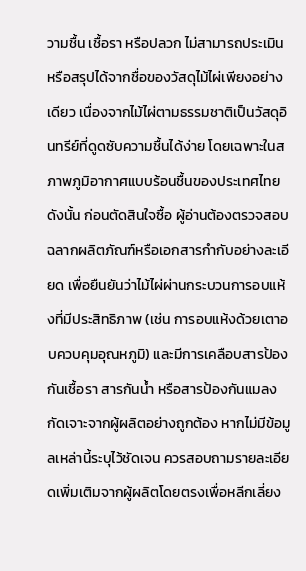วามชื้น เชื้อรา หรือปลวก ไม่สามารถประเมินหรือสรุปได้จากชื่อของวัสดุไม้ไผ่เพียงอย่างเดียว เนื่องจากไม้ไผ่ตามธรรมชาติเป็นวัสดุอินทรีย์ที่ดูดซับความชื้นได้ง่าย โดยเฉพาะในสภาพภูมิอากาศแบบร้อนชื้นของประเทศไทย ดังนั้น ก่อนตัดสินใจซื้อ ผู้อ่านต้องตรวจสอบฉลากผลิตภัณฑ์หรือเอกสารกำกับอย่างละเอียด เพื่อยืนยันว่าไม้ไผ่ผ่านกระบวนการอบแห้งที่มีประสิทธิภาพ (เช่น การอบแห้งด้วยเตาอบควบคุมอุณหภูมิ) และมีการเคลือบสารป้องกันเชื้อรา สารกันน้ำ หรือสารป้องกันแมลงกัดเจาะจากผู้ผลิตอย่างถูกต้อง หากไม่มีข้อมูลเหล่านี้ระบุไว้ชัดเจน ควรสอบถามรายละเอียดเพิ่มเติมจากผู้ผลิตโดยตรงเพื่อหลีกเลี่ยง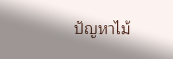ปัญหาไม้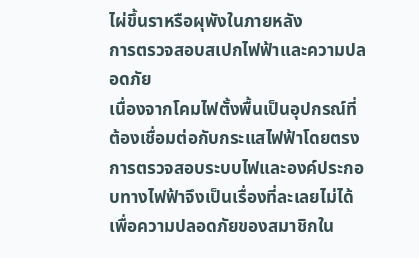ไผ่ขึ้นราหรือผุพังในภายหลัง
การตรวจสอบสเปกไฟฟ้าและความปลอดภัย
เนื่องจากโคมไฟตั้งพื้นเป็นอุปกรณ์ที่ต้องเชื่อมต่อกับกระแสไฟฟ้าโดยตรง การตรวจสอบระบบไฟและองค์ประกอบทางไฟฟ้าจึงเป็นเรื่องที่ละเลยไม่ได้เพื่อความปลอดภัยของสมาชิกใน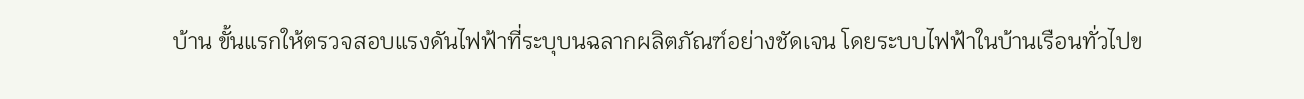บ้าน ขั้นแรกให้ตรวจสอบแรงดันไฟฟ้าที่ระบุบนฉลากผลิตภัณฑ์อย่างชัดเจน โดยระบบไฟฟ้าในบ้านเรือนทั่วไปข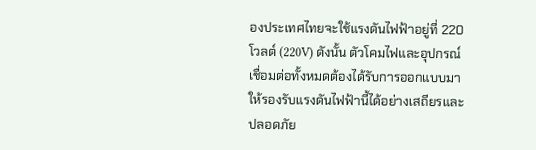องประเทศไทยจะใช้แรงดันไฟฟ้าอยู่ที่ 220 โวลต์ (220V) ดังนั้น ตัวโคมไฟและอุปกรณ์เชื่อมต่อทั้งหมดต้องได้รับการออกแบบมาให้รองรับแรงดันไฟฟ้านี้ได้อย่างเสถียรและปลอดภัย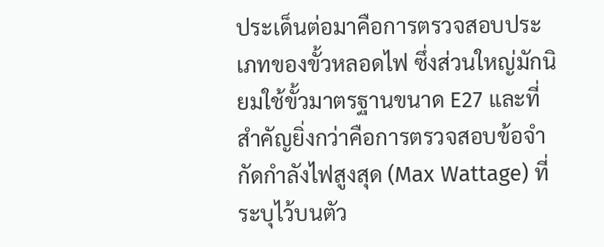ประเด็นต่อมาคือการตรวจสอบประเภทของขั้วหลอดไฟ ซึ่งส่วนใหญ่มักนิยมใช้ขั้วมาตรฐานขนาด E27 และที่สำคัญยิ่งกว่าคือการตรวจสอบข้อจำกัดกำลังไฟสูงสุด (Max Wattage) ที่ระบุไว้บนตัว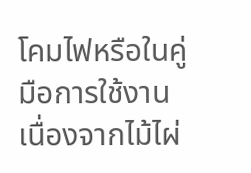โคมไฟหรือในคู่มือการใช้งาน เนื่องจากไม้ไผ่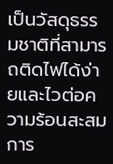เป็นวัสดุธรรมชาติที่สามารถติดไฟได้ง่ายและไวต่อความร้อนสะสม การ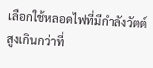เลือกใช้หลอดไฟที่มีกำลังวัตต์สูงเกินกว่าที่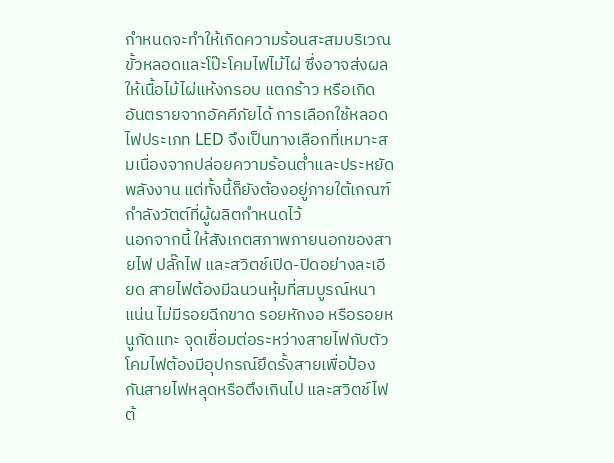กำหนดจะทำให้เกิดความร้อนสะสมบริเวณขั้วหลอดและโป๊ะโคมไฟไม้ไผ่ ซึ่งอาจส่งผลให้เนื้อไม้ไผ่แห้งกรอบ แตกร้าว หรือเกิดอันตรายจากอัคคีภัยได้ การเลือกใช้หลอดไฟประเภท LED จึงเป็นทางเลือกที่เหมาะสมเนื่องจากปล่อยความร้อนต่ำและประหยัดพลังงาน แต่ทั้งนี้ก็ยังต้องอยู่ภายใต้เกณฑ์กำลังวัตต์ที่ผู้ผลิตกำหนดไว้
นอกจากนี้ ให้สังเกตสภาพภายนอกของสายไฟ ปลั๊กไฟ และสวิตช์เปิด-ปิดอย่างละเอียด สายไฟต้องมีฉนวนหุ้มที่สมบูรณ์หนาแน่น ไม่มีรอยฉีกขาด รอยหักงอ หรือรอยหนูกัดแทะ จุดเชื่อมต่อระหว่างสายไฟกับตัวโคมไฟต้องมีอุปกรณ์ยึดรั้งสายเพื่อป้องกันสายไฟหลุดหรือตึงเกินไป และสวิตช์ไฟต้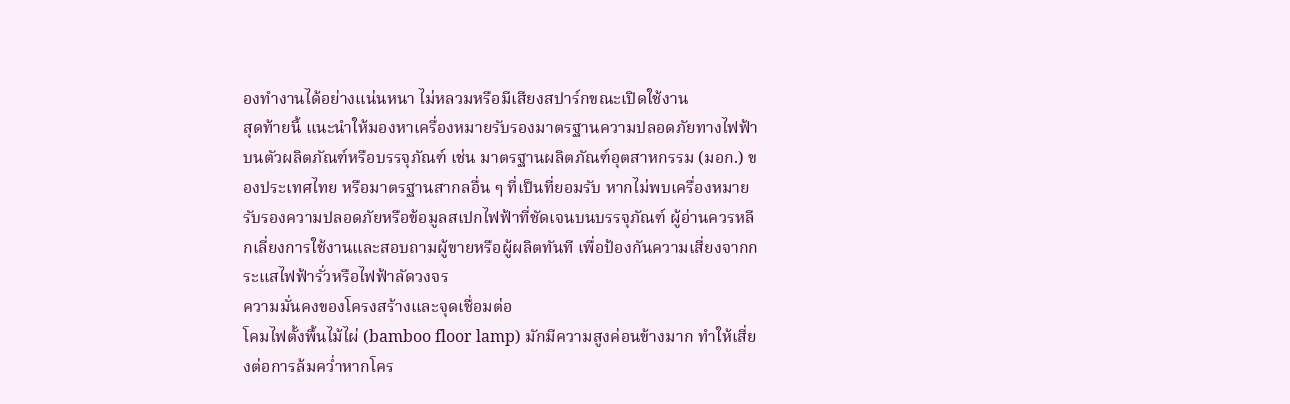องทำงานได้อย่างแน่นหนา ไม่หลวมหรือมีเสียงสปาร์กขณะเปิดใช้งาน
สุดท้ายนี้ แนะนำให้มองหาเครื่องหมายรับรองมาตรฐานความปลอดภัยทางไฟฟ้าบนตัวผลิตภัณฑ์หรือบรรจุภัณฑ์ เช่น มาตรฐานผลิตภัณฑ์อุตสาหกรรม (มอก.) ของประเทศไทย หรือมาตรฐานสากลอื่น ๆ ที่เป็นที่ยอมรับ หากไม่พบเครื่องหมายรับรองความปลอดภัยหรือข้อมูลสเปกไฟฟ้าที่ชัดเจนบนบรรจุภัณฑ์ ผู้อ่านควรหลีกเลี่ยงการใช้งานและสอบถามผู้ขายหรือผู้ผลิตทันที เพื่อป้องกันความเสี่ยงจากกระแสไฟฟ้ารั่วหรือไฟฟ้าลัดวงจร
ความมั่นคงของโครงสร้างและจุดเชื่อมต่อ
โคมไฟตั้งพื้นไม้ไผ่ (bamboo floor lamp) มักมีความสูงค่อนข้างมาก ทำให้เสี่ยงต่อการล้มคว่ำหากโคร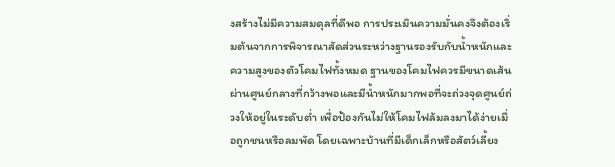งสร้างไม่มีความสมดุลที่ดีพอ การประเมินความมั่นคงจึงต้องเริ่มต้นจากการพิจารณาสัดส่วนระหว่างฐานรองรับกับน้ำหนักและความสูงของตัวโคมไฟทั้งหมด ฐานของโคมไฟควรมีขนาดเส้นผ่านศูนย์กลางที่กว้างพอและมีน้ำหนักมากพอที่จะถ่วงจุดศูนย์ถ่วงให้อยู่ในระดับต่ำ เพื่อป้องกันไม่ให้โคมไฟล้มลงมาได้ง่ายเมื่อถูกชนหรือลมพัด โดยเฉพาะบ้านที่มีเด็กเล็กหรือสัตว์เลี้ยง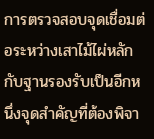การตรวจสอบจุดเชื่อมต่อระหว่างเสาไม้ไผ่หลักกับฐานรองรับเป็นอีกหนึ่งจุดสำคัญที่ต้องพิจา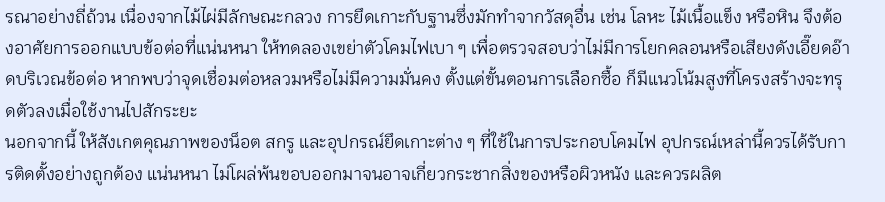รณาอย่างถี่ถ้วน เนื่องจากไม้ไผ่มีลักษณะกลวง การยึดเกาะกับฐานซึ่งมักทำจากวัสดุอื่น เช่น โลหะ ไม้เนื้อแข็ง หรือหิน จึงต้องอาศัยการออกแบบข้อต่อที่แน่นหนา ให้ทดลองเขย่าตัวโคมไฟเบา ๆ เพื่อตรวจสอบว่าไม่มีการโยกคลอนหรือเสียงดังเอี๊ยดอ๊าดบริเวณข้อต่อ หากพบว่าจุดเชื่อมต่อหลวมหรือไม่มีความมั่นคง ตั้งแต่ขั้นตอนการเลือกซื้อ ก็มีแนวโน้มสูงที่โครงสร้างจะทรุดตัวลงเมื่อใช้งานไปสักระยะ
นอกจากนี้ ให้สังเกตคุณภาพของน็อต สกรู และอุปกรณ์ยึดเกาะต่าง ๆ ที่ใช้ในการประกอบโคมไฟ อุปกรณ์เหล่านี้ควรได้รับการติดตั้งอย่างถูกต้อง แน่นหนา ไม่โผล่พ้นขอบออกมาจนอาจเกี่ยวกระชากสิ่งของหรือผิวหนัง และควรผลิต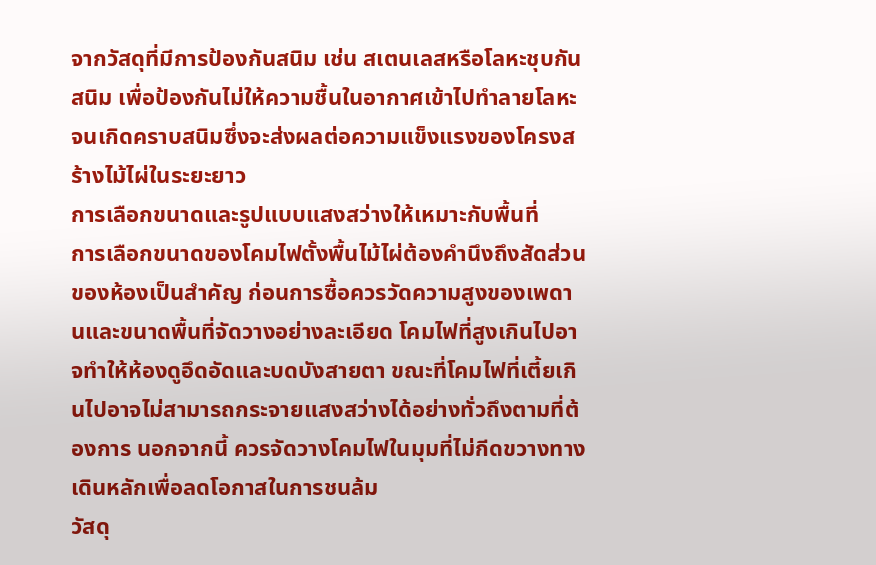จากวัสดุที่มีการป้องกันสนิม เช่น สเตนเลสหรือโลหะชุบกันสนิม เพื่อป้องกันไม่ให้ความชื้นในอากาศเข้าไปทำลายโลหะจนเกิดคราบสนิมซึ่งจะส่งผลต่อความแข็งแรงของโครงสร้างไม้ไผ่ในระยะยาว
การเลือกขนาดและรูปแบบแสงสว่างให้เหมาะกับพื้นที่
การเลือกขนาดของโคมไฟตั้งพื้นไม้ไผ่ต้องคำนึงถึงสัดส่วนของห้องเป็นสำคัญ ก่อนการซื้อควรวัดความสูงของเพดานและขนาดพื้นที่จัดวางอย่างละเอียด โคมไฟที่สูงเกินไปอาจทำให้ห้องดูอึดอัดและบดบังสายตา ขณะที่โคมไฟที่เตี้ยเกินไปอาจไม่สามารถกระจายแสงสว่างได้อย่างทั่วถึงตามที่ต้องการ นอกจากนี้ ควรจัดวางโคมไฟในมุมที่ไม่กีดขวางทางเดินหลักเพื่อลดโอกาสในการชนล้ม
วัสดุ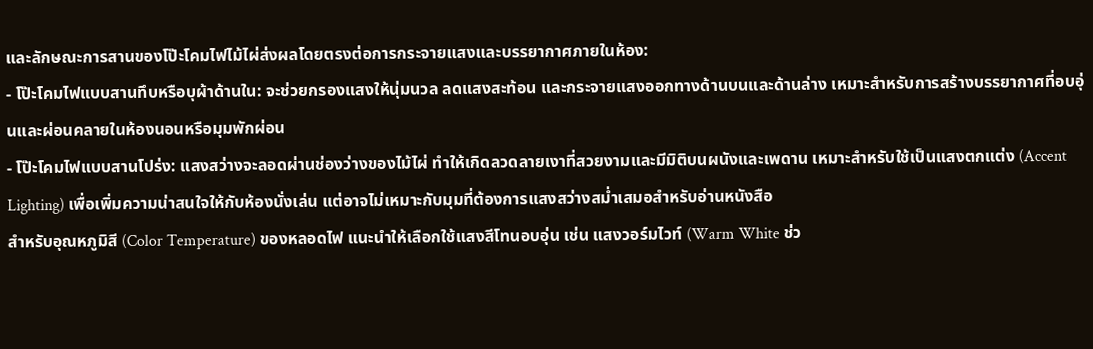และลักษณะการสานของโป๊ะโคมไฟไม้ไผ่ส่งผลโดยตรงต่อการกระจายแสงและบรรยากาศภายในห้อง:
- โป๊ะโคมไฟแบบสานทึบหรือบุผ้าด้านใน: จะช่วยกรองแสงให้นุ่มนวล ลดแสงสะท้อน และกระจายแสงออกทางด้านบนและด้านล่าง เหมาะสำหรับการสร้างบรรยากาศที่อบอุ่นและผ่อนคลายในห้องนอนหรือมุมพักผ่อน
- โป๊ะโคมไฟแบบสานโปร่ง: แสงสว่างจะลอดผ่านช่องว่างของไม้ไผ่ ทำให้เกิดลวดลายเงาที่สวยงามและมีมิติบนผนังและเพดาน เหมาะสำหรับใช้เป็นแสงตกแต่ง (Accent Lighting) เพื่อเพิ่มความน่าสนใจให้กับห้องนั่งเล่น แต่อาจไม่เหมาะกับมุมที่ต้องการแสงสว่างสม่ำเสมอสำหรับอ่านหนังสือ
สำหรับอุณหภูมิสี (Color Temperature) ของหลอดไฟ แนะนำให้เลือกใช้แสงสีโทนอบอุ่น เช่น แสงวอร์มไวท์ (Warm White ช่ว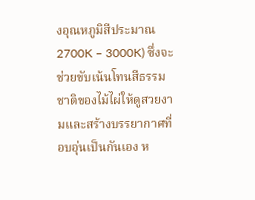งอุณหภูมิสีประมาณ 2700K – 3000K) ซึ่งจะช่วยขับเน้นโทนสีธรรมชาติของไม้ไผ่ให้ดูสวยงามและสร้างบรรยากาศที่อบอุ่นเป็นกันเอง ห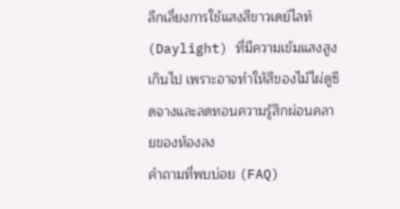ลีกเลี่ยงการใช้แสงสีขาวเดย์ไลท์ (Daylight) ที่มีความเข้มแสงสูงเกินไป เพราะอาจทำให้สีของไม้ไผ่ดูซีดจางและลดทอนความรู้สึกผ่อนคลายของห้องลง
คำถามที่พบบ่อย (FAQ)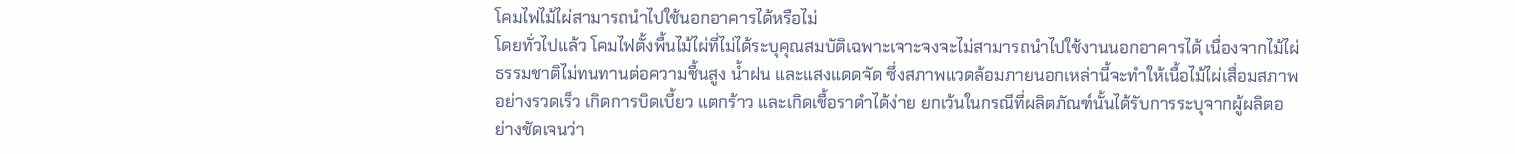โคมไฟไม้ไผ่สามารถนำไปใช้นอกอาคารได้หรือไม่
โดยทั่วไปแล้ว โคมไฟตั้งพื้นไม้ไผ่ที่ไม่ได้ระบุคุณสมบัติเฉพาะเจาะจงจะไม่สามารถนำไปใช้งานนอกอาคารได้ เนื่องจากไม้ไผ่ธรรมชาติไม่ทนทานต่อความชื้นสูง น้ำฝน และแสงแดดจัด ซึ่งสภาพแวดล้อมภายนอกเหล่านี้จะทำให้เนื้อไม้ไผ่เสื่อมสภาพอย่างรวดเร็ว เกิดการบิดเบี้ยว แตกร้าว และเกิดเชื้อราดำได้ง่าย ยกเว้นในกรณีที่ผลิตภัณฑ์นั้นได้รับการระบุจากผู้ผลิตอย่างชัดเจนว่า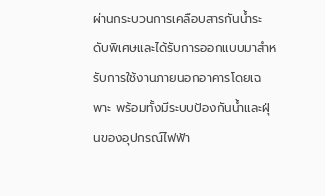ผ่านกระบวนการเคลือบสารกันน้ำระดับพิเศษและได้รับการออกแบบมาสำหรับการใช้งานภายนอกอาคารโดยเฉพาะ พร้อมทั้งมีระบบป้องกันน้ำและฝุ่นของอุปกรณ์ไฟฟ้า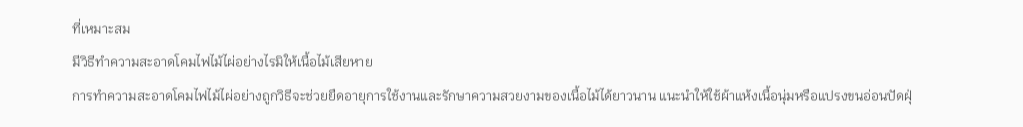ที่เหมาะสม
มีวิธีทำความสะอาดโคมไฟไม้ไผ่อย่างไรมิให้เนื้อไม้เสียหาย
การทำความสะอาดโคมไฟไม้ไผ่อย่างถูกวิธีจะช่วยยืดอายุการใช้งานและรักษาความสวยงามของเนื้อไม้ได้ยาวนาน แนะนำให้ใช้ผ้าแห้งเนื้อนุ่มหรือแปรงขนอ่อนปัดฝุ่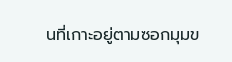นที่เกาะอยู่ตามซอกมุมข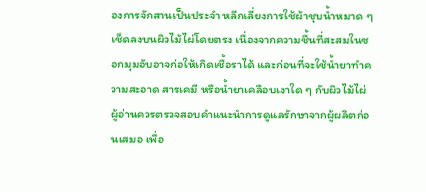องการจักสานเป็นประจำ หลีกเลี่ยงการใช้ผ้าชุบน้ำหมาด ๆ เช็ดลงบนผิวไม้ไผ่โดยตรง เนื่องจากความชื้นที่สะสมในซอกมุมอับอาจก่อให้เกิดเชื้อราได้ และก่อนที่จะใช้น้ำยาทำความสะอาด สารเคมี หรือน้ำยาเคลือบเงาใด ๆ กับผิวไม้ไผ่ ผู้อ่านควรตรวจสอบคำแนะนำการดูแลรักษาจากผู้ผลิตก่อนเสมอ เพื่อ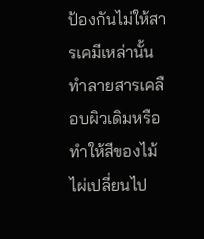ป้องกันไม่ให้สารเคมีเหล่านั้นทำลายสารเคลือบผิวเดิมหรือทำให้สีของไม้ไผ่เปลี่ยนไป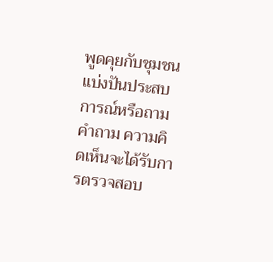พูดคุยกับชุมชน
แบ่งปันประสบการณ์หรือถามคำถาม ความคิดเห็นจะได้รับการตรวจสอบ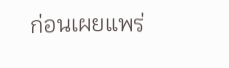ก่อนเผยแพร่